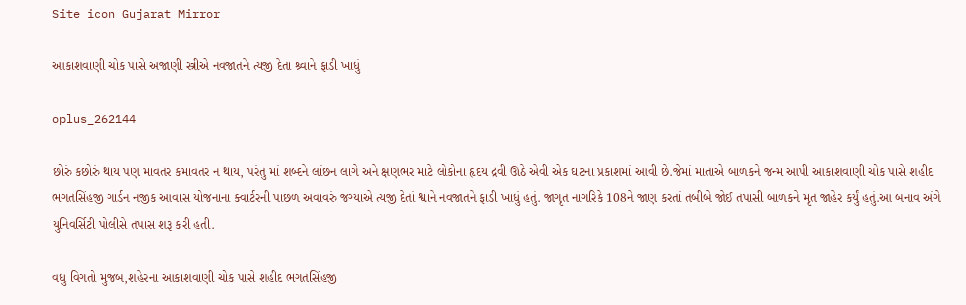Site icon Gujarat Mirror

આકાશવાણી ચોક પાસે અજાણી સ્ત્રીએ નવજાતને ત્યજી દેતા શ્ર્વાને ફાડી ખાધું

oplus_262144

છોરું કછોરું થાય પણ માવતર કમાવતર ન થાય, પરંતુ માં શબ્દને લાંછન લાગે અને ક્ષણભર માટે લોકોના હૃદય દ્રવી ઊઠે એવી એક ઘટના પ્રકાશમાં આવી છે.જેમાં માતાએ બાળકને જન્મ આપી આકાશવાણી ચોક પાસે શહીદ ભગતસિંહજી ગાર્ડન નજીક આવાસ યોજનાના ક્વાર્ટરની પાછળ અવાવરું જગ્યાએ ત્યજી દેતાં શ્વાને નવજાતને ફાડી ખાધું હતું. જાગૃત નાગરિકે 108ને જાણ કરતાં તબીબે જોઈ તપાસી બાળકને મૃત જાહેર કર્યું હતું.આ બનાવ અંગે યુનિવર્સિટી પોલીસે તપાસ શરૂ કરી હતી.

વધુ વિગતો મુજબ,શહેરના આકાશવાણી ચોક પાસે શહીદ ભગતસિંહજી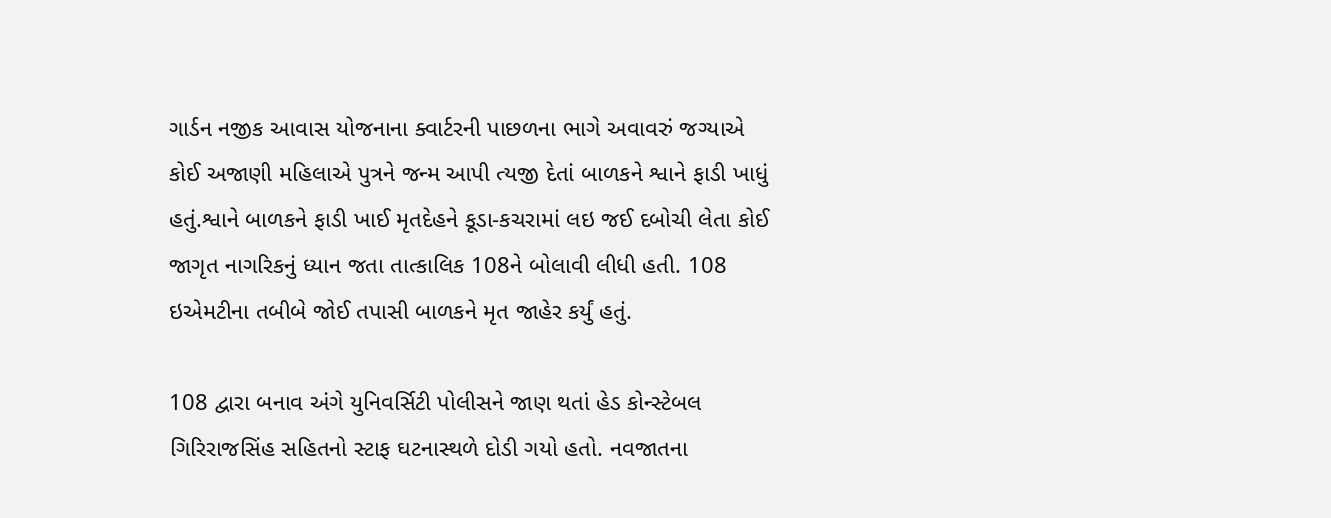ગાર્ડન નજીક આવાસ યોજનાના ક્વાર્ટરની પાછળના ભાગે અવાવરું જગ્યાએ કોઈ અજાણી મહિલાએ પુત્રને જન્મ આપી ત્યજી દેતાં બાળકને શ્વાને ફાડી ખાધું હતું.શ્વાને બાળકને ફાડી ખાઈ મૃતદેહને કૂડા-કચરામાં લઇ જઈ દબોચી લેતા કોઈ જાગૃત નાગરિકનું ધ્યાન જતા તાત્કાલિક 108ને બોલાવી લીધી હતી. 108 ઇએમટીના તબીબે જોઈ તપાસી બાળકને મૃત જાહેર કર્યું હતું.

108 દ્વારા બનાવ અંગે યુનિવર્સિટી પોલીસને જાણ થતાં હેડ કોન્સ્ટેબલ ગિરિરાજસિંહ સહિતનો સ્ટાફ ઘટનાસ્થળે દોડી ગયો હતો. નવજાતના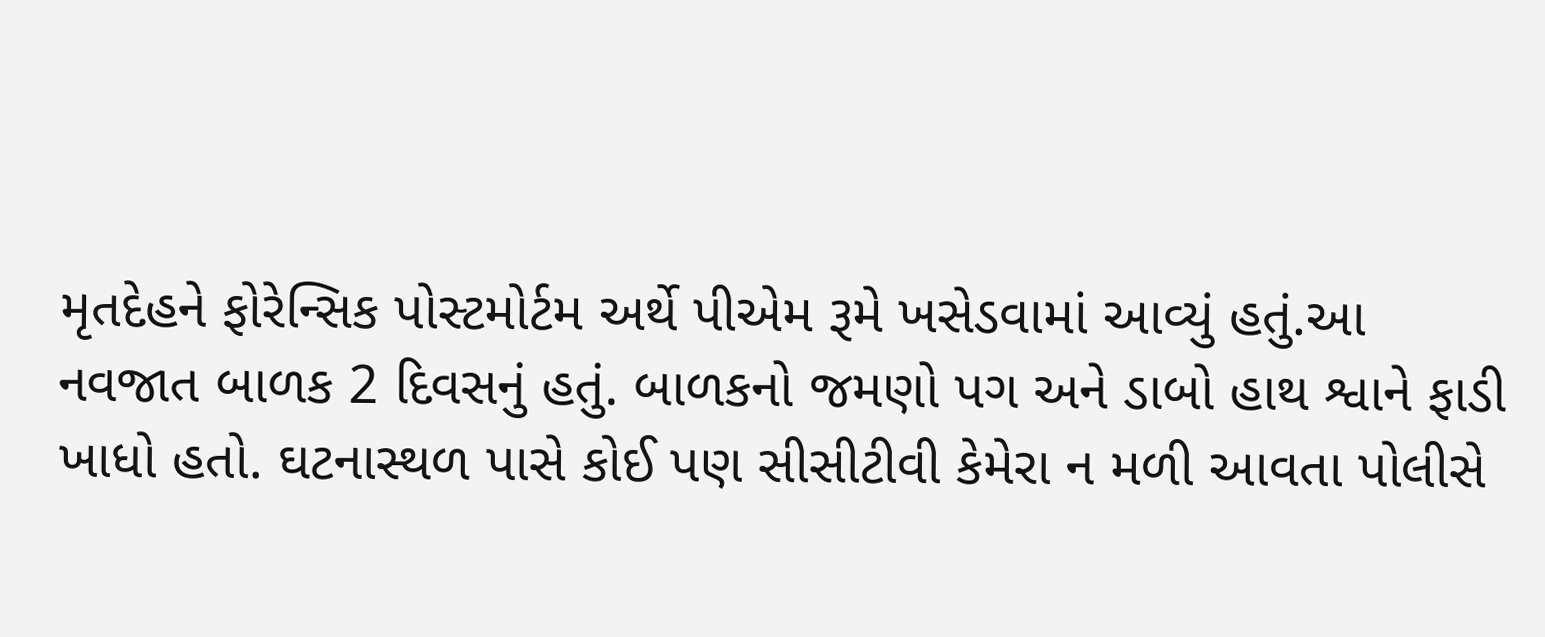મૃતદેહને ફોરેન્સિક પોસ્ટમોર્ટમ અર્થે પીએમ રૂમે ખસેડવામાં આવ્યું હતું.આ નવજાત બાળક 2 દિવસનું હતું. બાળકનો જમણો પગ અને ડાબો હાથ શ્વાને ફાડી ખાધો હતો. ઘટનાસ્થળ પાસે કોઈ પણ સીસીટીવી કેમેરા ન મળી આવતા પોલીસે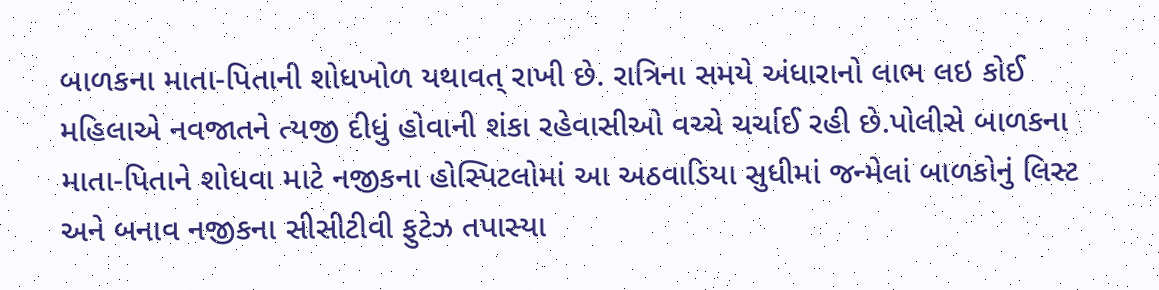બાળકના માતા-પિતાની શોધખોળ યથાવત્ રાખી છે. રાત્રિના સમયે અંધારાનો લાભ લઇ કોઈ મહિલાએ નવજાતને ત્યજી દીધું હોવાની શંકા રહેવાસીઓ વચ્ચે ચર્ચાઈ રહી છે.પોલીસે બાળકના માતા-પિતાને શોધવા માટે નજીકના હોસ્પિટલોમાં આ અઠવાડિયા સુધીમાં જન્મેલાં બાળકોનું લિસ્ટ અને બનાવ નજીકના સીસીટીવી ફુટેઝ તપાસ્યા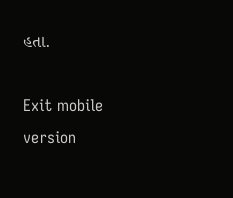હતા.

Exit mobile version